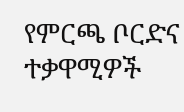የምርጫ ቦርድና ተቃዋሚዎች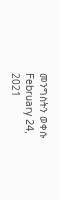መንግስትን ወቀሱ
February 24, 2021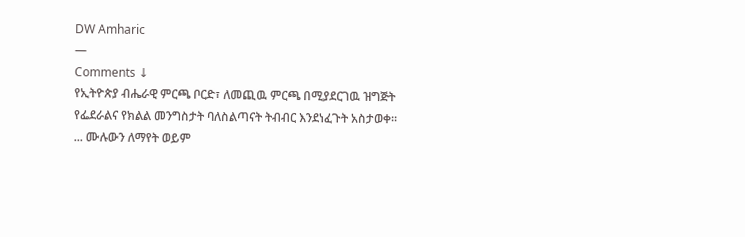DW Amharic
—
Comments ↓
የኢትዮጵያ ብሔራዊ ምርጫ ቦርድ፣ ለመጪዉ ምርጫ በሚያደርገዉ ዝግጅት የፌደራልና የክልል መንግስታት ባለስልጣናት ትብብር እንደነፈጉት አስታወቀ።
... ሙሉውን ለማየት ወይም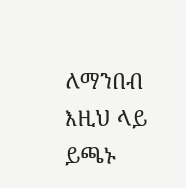ለማንበብ እዚህ ላይ ይጫኑ